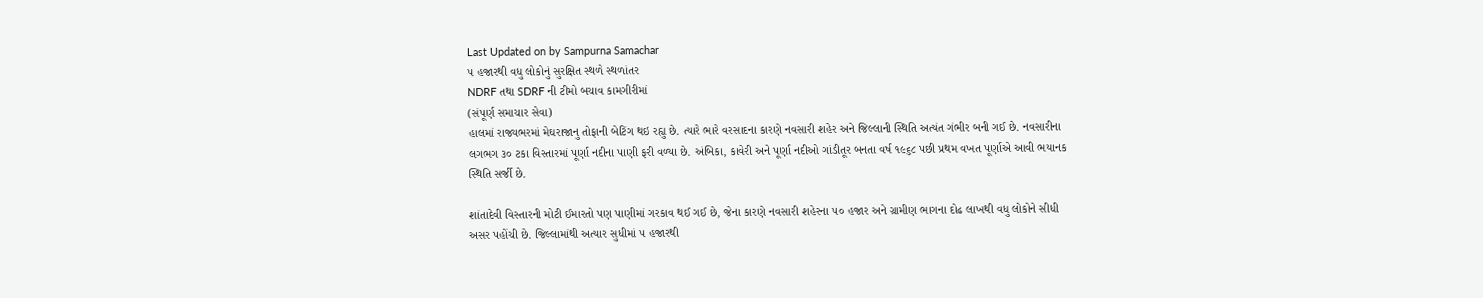Last Updated on by Sampurna Samachar
૫ હજારથી વધુ લોકોનું સુરક્ષિત સ્થળે સ્થળાંતર
NDRF તથા SDRF ની ટીમો બચાવ કામગીરીમાં
(સંપૂર્ણ સમાચાર સેવા)
હાલમાં રાજ્યભરમાં મેઘરાજાનુ તોફાની બેટિંગ થઇ રહ્યુ છે. ત્યારે ભારે વરસાદના કારણે નવસારી શહેર અને જિલ્લાની સ્થિતિ અત્યંત ગંભીર બની ગઈ છે. નવસારીના લગભગ ૩૦ ટકા વિસ્તારમાં પૂર્ણા નદીના પાણી ફરી વળ્યા છે. અંબિકા, કાવેરી અને પૂર્ણા નદીઓ ગાંડીતૂર બનતા વર્ષ ૧૯૬૮ પછી પ્રથમ વખત પૂર્ણાએ આવી ભયાનક સ્થિતિ સર્જી છે.

શાંતાદેવી વિસ્તારની મોટી ઈમારતો પણ પાણીમાં ગરકાવ થઈ ગઈ છે, જેના કારણે નવસારી શહેરના ૫૦ હજાર અને ગ્રામીણ ભાગના દોઢ લાખથી વધુ લોકોને સીધી અસર પહોંચી છે. જિલ્લામાંથી અત્યાર સુધીમાં ૫ હજારથી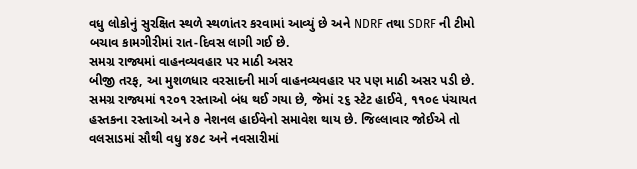વધુ લોકોનું સુરક્ષિત સ્થળે સ્થળાંતર કરવામાં આવ્યું છે અને NDRF તથા SDRF ની ટીમો બચાવ કામગીરીમાં રાત-દિવસ લાગી ગઈ છે.
સમગ્ર રાજ્યમાં વાહનવ્યવહાર પર માઠી અસર
બીજી તરફ, આ મુશળધાર વરસાદની માર્ગ વાહનવ્યવહાર પર પણ માઠી અસર પડી છે. સમગ્ર રાજ્યમાં ૧૨૦૧ રસ્તાઓ બંધ થઈ ગયા છે, જેમાં ૨૬ સ્ટેટ હાઈવે, ૧૧૦૯ પંચાયત હસ્તકના રસ્તાઓ અને ૭ નેશનલ હાઈવેનો સમાવેશ થાય છે. જિલ્લાવાર જોઈએ તો વલસાડમાં સૌથી વધુ ૪૭૮ અને નવસારીમાં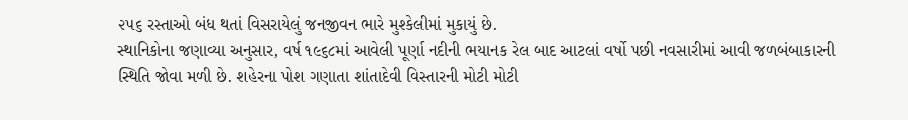૨૫૬ રસ્તાઓ બંધ થતાં વિસરાયેલું જનજીવન ભારે મુશ્કેલીમાં મુકાયું છે.
સ્થાનિકોના જણાવ્યા અનુસાર, વર્ષ ૧૯૬૮માં આવેલી પૂર્ણા નદીની ભયાનક રેલ બાદ આટલાં વર્ષો પછી નવસારીમાં આવી જળબંબાકારની સ્થિતિ જોવા મળી છે. શહેરના પોશ ગણાતા શાંતાદેવી વિસ્તારની મોટી મોટી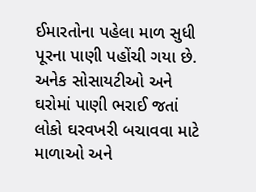ઈમારતોના પહેલા માળ સુધી પૂરના પાણી પહોંચી ગયા છે. અનેક સોસાયટીઓ અને ઘરોમાં પાણી ભરાઈ જતાં લોકો ઘરવખરી બચાવવા માટે માળાઓ અને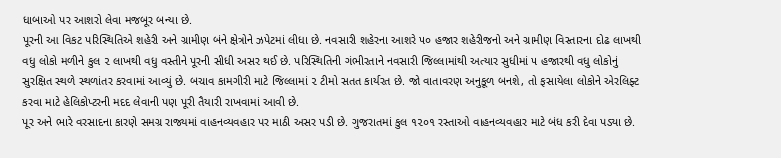ધાબાઓ પર આશરો લેવા મજબૂર બન્યા છે.
પૂરની આ વિકટ પરિસ્થિતિએ શહેરી અને ગ્રામીણ બંને ક્ષેત્રોને ઝપેટમાં લીધા છે. નવસારી શહેરના આશરે ૫૦ હજાર શહેરીજનો અને ગ્રામીણ વિસ્તારના દોઢ લાખથી વધુ લોકો મળીને કુલ ૨ લાખથી વધુ વસ્તીને પૂરની સીધી અસર થઈ છે. પરિસ્થિતિની ગંભીરતાને નવસારી જિલ્લામાંથી અત્યાર સુધીમાં ૫ હજારથી વધુ લોકોનું સુરક્ષિત સ્થળે સ્થળાંતર કરવામાં આવ્યું છે. બચાવ કામગીરી માટે જિલ્લામાં ૨ ટીમો સતત કાર્યરત છે. જો વાતાવરણ અનુકૂળ બનશે, તો ફસાયેલા લોકોને એરલિફ્ટ કરવા માટે હેલિકોપ્ટરની મદદ લેવાની પણ પૂરી તૈયારી રાખવામાં આવી છે.
પૂર અને ભારે વરસાદના કારણે સમગ્ર રાજ્યમાં વાહનવ્યવહાર પર માઠી અસર પડી છે. ગુજરાતમાં કુલ ૧૨૦૧ રસ્તાઓ વાહનવ્યવહાર માટે બંધ કરી દેવા પડ્યા છે.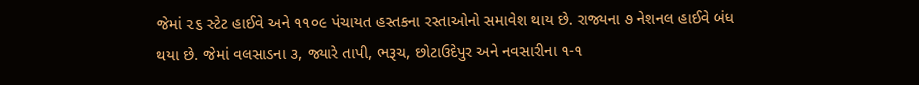જેમાં ૨૬ સ્ટેટ હાઈવે અને ૧૧૦૯ પંચાયત હસ્તકના રસ્તાઓનો સમાવેશ થાય છે. રાજ્યના ૭ નેશનલ હાઈવે બંધ થયા છે. જેમાં વલસાડના ૩, જ્યારે તાપી, ભરૂચ, છોટાઉદેપુર અને નવસારીના ૧-૧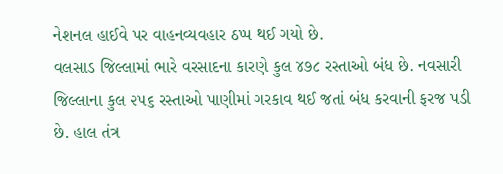નેશનલ હાઈવે પર વાહનવ્યવહાર ઠપ્પ થઈ ગયો છે.
વલસાડ જિલ્લામાં ભારે વરસાદના કારણે કુલ ૪૭૮ રસ્તાઓ બંધ છે. નવસારી જિલ્લાના કુલ ૨૫૬ રસ્તાઓ પાણીમાં ગરકાવ થઈ જતાં બંધ કરવાની ફરજ પડી છે. હાલ તંત્ર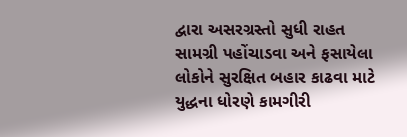દ્વારા અસરગ્રસ્તો સુધી રાહત સામગ્રી પહોંચાડવા અને ફસાયેલા લોકોને સુરક્ષિત બહાર કાઢવા માટે યુદ્ધના ધોરણે કામગીરી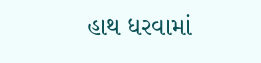હાથ ધરવામાં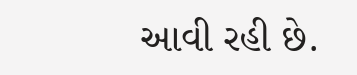આવી રહી છે.